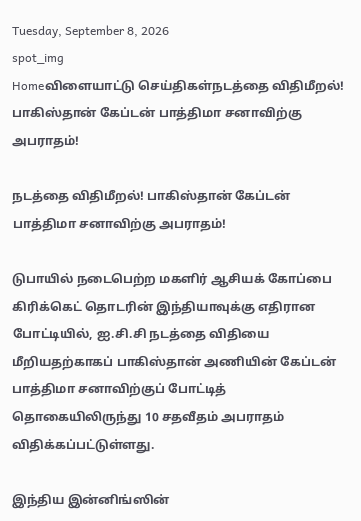Tuesday, September 8, 2026
spot_img
Homeவிளையாட்டு செய்திகள்நடத்தை விதிமீறல்! பாகிஸ்தான் கேப்டன் பாத்திமா சனாவிற்கு அபராதம்!

நடத்தை விதிமீறல்! பாகிஸ்தான் கேப்டன் பாத்திமா சனாவிற்கு அபராதம்!

டுபாயில் நடைபெற்ற மகளிர் ஆசியக் கோப்பை கிரிக்கெட் தொடரின் இந்தியாவுக்கு எதிரான போட்டியில், ஐ.சி.சி நடத்தை விதியை மீறியதற்காகப் பாகிஸ்தான் அணியின் கேப்டன் பாத்திமா சனாவிற்குப் போட்டித் தொகையிலிருந்து 10 சதவீதம் அபராதம் விதிக்கப்பட்டுள்ளது.

இந்திய இன்னிங்ஸின்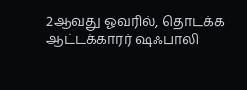2ஆவது ஓவரில், தொடக்க ஆட்டக்காரர் ஷஃபாலி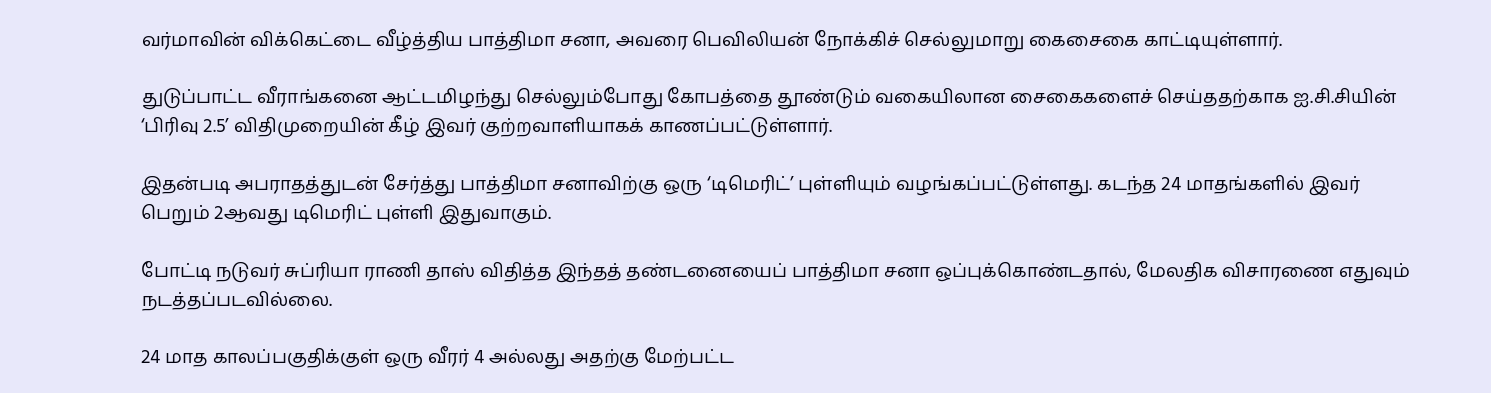வர்மாவின் விக்கெட்டை வீழ்த்திய பாத்திமா சனா, அவரை பெவிலியன் நோக்கிச் செல்லுமாறு கைசைகை காட்டியுள்ளார்.

துடுப்பாட்ட வீராங்கனை ஆட்டமிழந்து செல்லும்போது கோபத்தை தூண்டும் வகையிலான சைகைகளைச் செய்ததற்காக ஐ.சி.சியின் ‘பிரிவு 2.5’ விதிமுறையின் கீழ் இவர் குற்றவாளியாகக் காணப்பட்டுள்ளார்.

இதன்படி அபராதத்துடன் சேர்த்து பாத்திமா சனாவிற்கு ஒரு ‘டிமெரிட்’ புள்ளியும் வழங்கப்பட்டுள்ளது. கடந்த 24 மாதங்களில் இவர் பெறும் 2ஆவது டிமெரிட் புள்ளி இதுவாகும்.

போட்டி நடுவர் சுப்ரியா ராணி தாஸ் விதித்த இந்தத் தண்டனையைப் பாத்திமா சனா ஒப்புக்கொண்டதால், மேலதிக விசாரணை எதுவும் நடத்தப்படவில்லை.

24 மாத காலப்பகுதிக்குள் ஒரு வீரர் 4 அல்லது அதற்கு மேற்பட்ட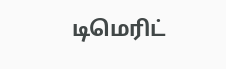டிமெரிட்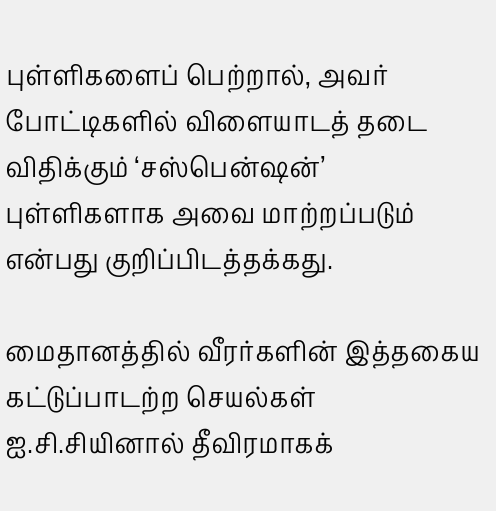புள்ளிகளைப் பெற்றால், அவர் போட்டிகளில் விளையாடத் தடை விதிக்கும் ‘சஸ்பென்ஷன்’ புள்ளிகளாக அவை மாற்றப்படும் என்பது குறிப்பிடத்தக்கது.

மைதானத்தில் வீரர்களின் இத்தகைய கட்டுப்பாடற்ற செயல்கள் ஐ.சி.சியினால் தீவிரமாகக்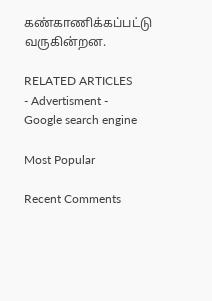கண்காணிக்கப்பட்டு வருகின்றன.

RELATED ARTICLES
- Advertisment -
Google search engine

Most Popular

Recent Comments